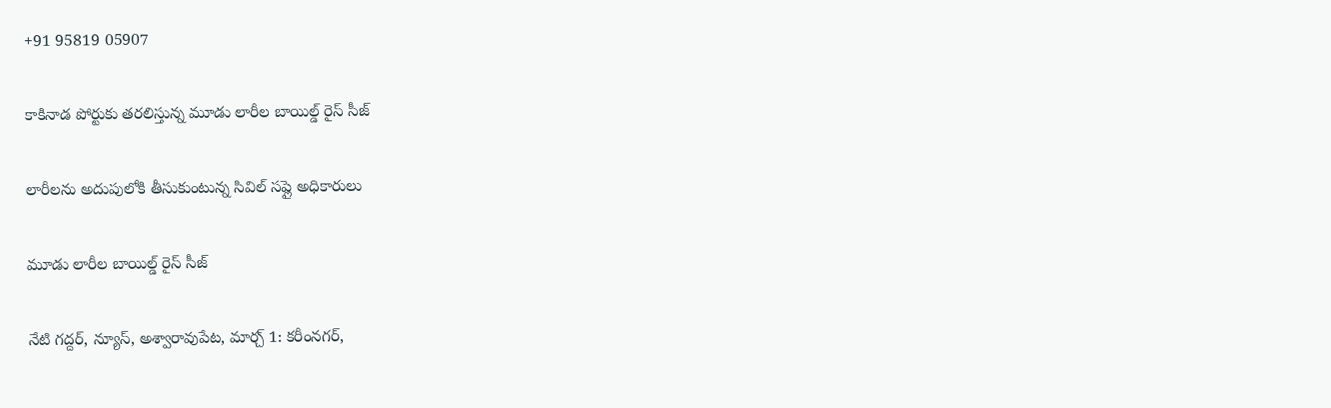+91 95819 05907

కాకినాడ పోర్టుకు తరలిస్తున్న మూడు లారీల బాయిల్డ్ రైస్ సీజ్

లారీలను అదుపులోకి తీసుకుంటున్న సివిల్ సప్లై అధికారులు

మూడు లారీల బాయిల్డ్ రైస్ సీజ్

నేటి గద్దర్, న్యూస్, అశ్వారావుపేట, మార్చ్ 1: కరీంనగర్,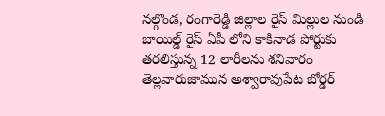నల్గొండ, రంగారెడ్డి జిల్లాల రైస్ మిల్లుల నుండి బాయిల్డ్ రైస్ ఏపీ లోని కాకినాడ పోర్టుకు తరలిస్తున్న 12 లారీలను శనివారం తెల్లవారుజామున అశ్వారావుపేట బోర్డర్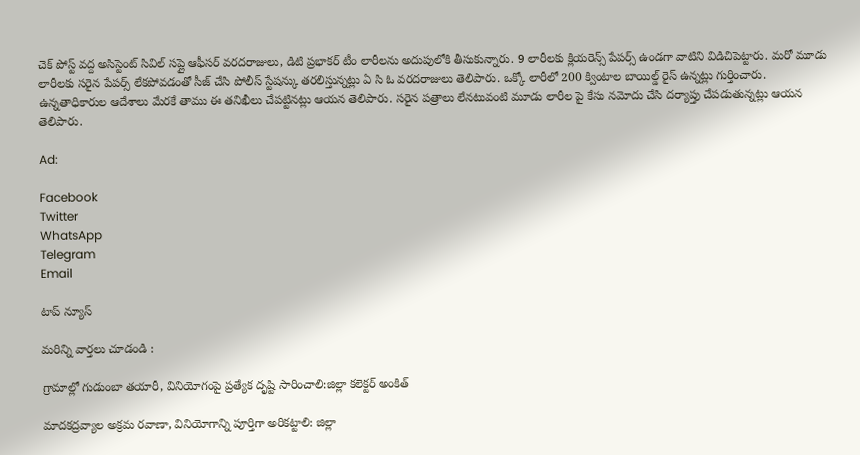చెక్ పోస్ట్ వద్ద అసిస్టెంట్ సివిల్ సప్లై ఆఫీసర్ వరదరాజులు, డిటి ప్రభాకర్ టీం లారీలను అదుపులోకి తీసుకున్నారు. 9 లారీలకు క్లియరెన్స్ పేపర్స్ ఉండగా వాటిని విడిచిపెట్టారు. మరో మూడు లారీలకు సరైన పేపర్స్ లేకపోవడంతో సీజ్ చేసి పోలీస్ స్టేషన్కు తరలిస్తున్నట్లు ఏ సి ఓ వరదరాజులు తెలిపారు. ఒక్కో లారీలో 200 క్వింటాల బాయిల్డ్ రైస్ ఉన్నట్లు గుర్తించారు. ఉన్నతాధికారుల ఆదేశాలు మేరకే తాము ఈ తనిఖీలు చేపట్టినట్లు ఆయన తెలిపారు. సరైన పత్రాలు లేనటువంటి మూడు లారీల పై కేసు నమోదు చేసి దర్యాప్తు చేపడుతున్నట్లు ఆయన తెలిపారు.

Ad:

Facebook
Twitter
WhatsApp
Telegram
Email

టాప్ న్యూస్

మరిన్ని వార్తలు చూడండి :

గ్రామాల్లో గుడుంబా తయారీ, వినియోగంపై ప్రత్యేక దృష్టి సారించాలి:జిల్లా కలెక్టర్ అంకిత్

మాదకద్రవ్యాల అక్రమ రవాణా, వినియోగాన్ని పూర్తిగా అరికట్టాలి: జిల్లా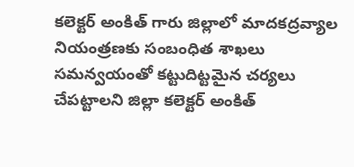కలెక్టర్ అంకిత్ గారు జిల్లాలో మాదకద్రవ్యాల నియంత్రణకు సంబంధిత శాఖలు సమన్వయంతో కట్టుదిట్టమైన చర్యలు చేపట్టాలని జిల్లా కలెక్టర్ అంకిత్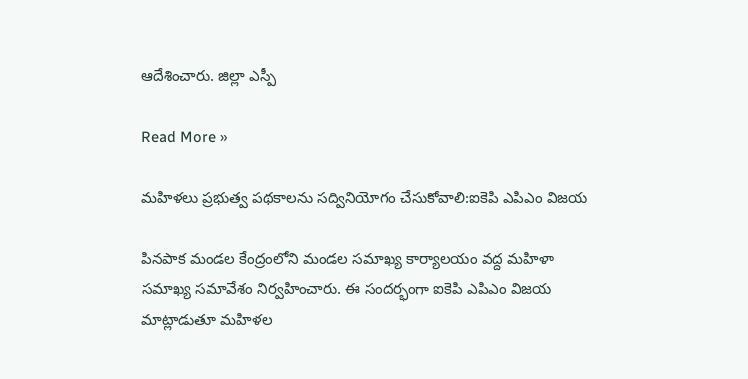ఆదేశించారు. జిల్లా ఎస్పీ

Read More »

మహిళలు ప్రభుత్వ పథకాలను సద్వినియోగం చేసుకోవాలి:ఐకెపి ఎపిఎం విజయ

పినపాక మండల కేంద్రంలోని మండల సమాఖ్య కార్యాలయం వద్ద మహిళా సమాఖ్య సమావేశం నిర్వహించారు. ఈ సందర్భంగా ఐకెపి ఎపిఎం విజయ మాట్లాడుతూ మహిళల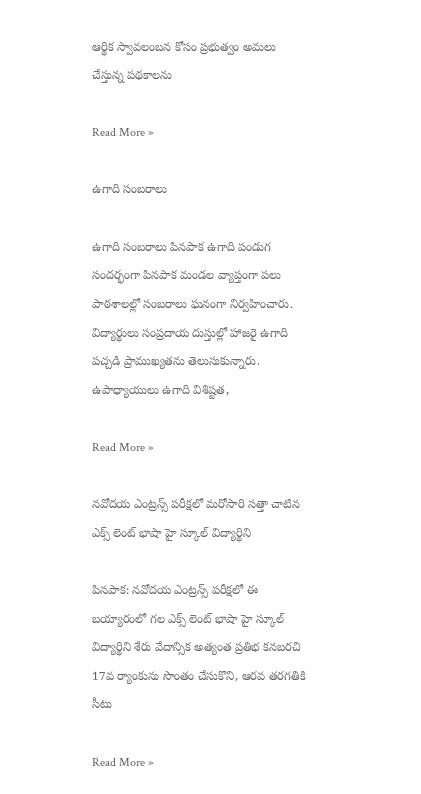ఆర్థిక స్వావలంబన కోసం ప్రభుత్వం అమలు చేస్తున్న పథకాలను

Read More »

ఉగాది సంబరాలు

ఉగాది సంబరాలు పినపాక ఉగాది పండుగ సందర్భంగా పినపాక మండల వ్యాప్తంగా పలు పాఠశాలల్లో సంబరాలు ఘనంగా నిర్వహించారు. విద్యార్థులు సంప్రదాయ దుస్తుల్లో హాజరై ఉగాది పచ్చడి ప్రాముఖ్యతను తెలుసుకున్నారు. ఉపాధ్యాయులు ఉగాది విశిష్టత,

Read More »

నవోదయ ఎంట్రన్స్ పరీక్షలో మరోసారి సత్తా చాటిన ఎక్స్ లెంట్ భాషా హై స్కూల్ విద్యార్థిని

పినపాక: నవోదయ ఎంట్రన్స్ పరీక్షలో ఈ బయ్యారంలో గల ఎక్స్ లెంట్ భాషా హై స్కూల్ విద్యార్థిని శేరు వేదాన్సిక అత్యంత ప్రతిభ కనబరచి 17వ ర్యాంకును సొంతం చేసుకొని, ఆరవ తరగతికి సీటు

Read More »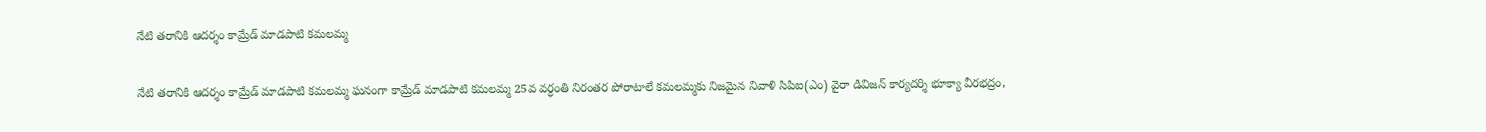నేటి తరానికి ఆదర్శం కామ్రేడ్ మాడపాటి కమలమ్మ

నేటి తరానికి ఆదర్శం కామ్రేడ్ మాడపాటి కమలమ్మ ఘనంగా కామ్రేడ్ మాడపాటి కమలమ్మ 25వ వర్ధంతి నిరంతర పోరాటాలే కమలమ్మకు నిజమైన నివాళి సిపిఐ(ఎం) వైరా డివిజన్ కార్యదర్శి భూక్యా వీరభద్రం,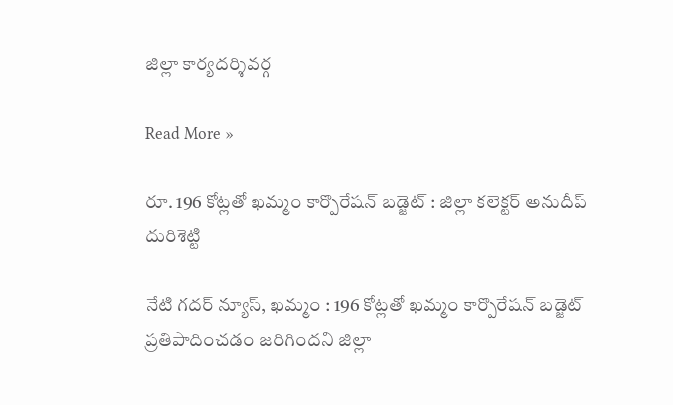జిల్లా కార్యదర్శివర్గ

Read More »

రూ. 196 కోట్లతో ఖమ్మం కార్పొరేషన్ బడ్జెట్ : జిల్లా కలెక్టర్ అనుదీప్ దురిశెట్టి

నేటి గదర్ న్యూస్, ఖమ్మం : 196 కోట్లతో ఖమ్మం కార్పొరేషన్ బడ్జెట్ ప్రతిపాదించడం జరిగిందని జిల్లా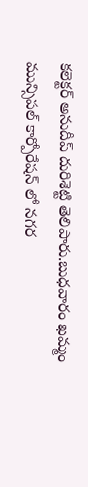కలెక్టర్ అనుదీప్ దురిశెట్టి తెలిపారు.బుధవారం ఖమ్మం మున్సిపల్ కార్పోరేషన్ లో నగర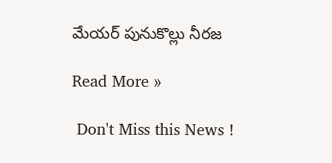మేయర్ పునుకొల్లు నీరజ

Read More »

 Don't Miss this News !